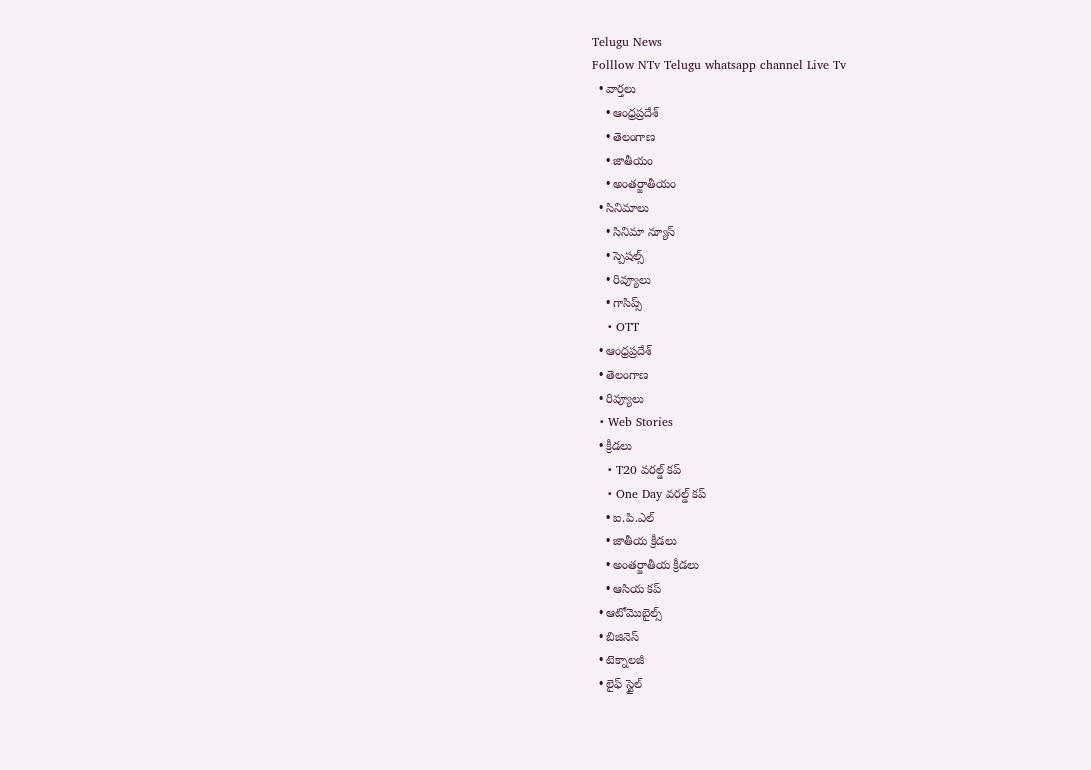Telugu News
Folllow NTv Telugu whatsapp channel Live Tv
  • వార్తలు
    • ఆంధ్రప్రదేశ్
    • తెలంగాణ
    • జాతీయం
    • అంతర్జాతీయం
  • సినిమాలు
    • సినిమా న్యూస్
    • స్పెషల్స్
    • రివ్యూలు
    • గాసిప్స్
    • OTT
  • ఆంధ్రప్రదేశ్
  • తెలంగాణ
  • రివ్యూలు
  • Web Stories
  • క్రీడలు
    • T20 వరల్డ్ కప్
    • One Day వరల్డ్ కప్
    • ఐ.పి.ఎల్
    • జాతీయ క్రీడలు
    • అంతర్జాతీయ క్రీడలు
    • ఆసియ కప్
  • ఆటోమొబైల్స్
  • బిజినెస్‌
  • టెక్నాలజీ
  • లైఫ్ స్టైల్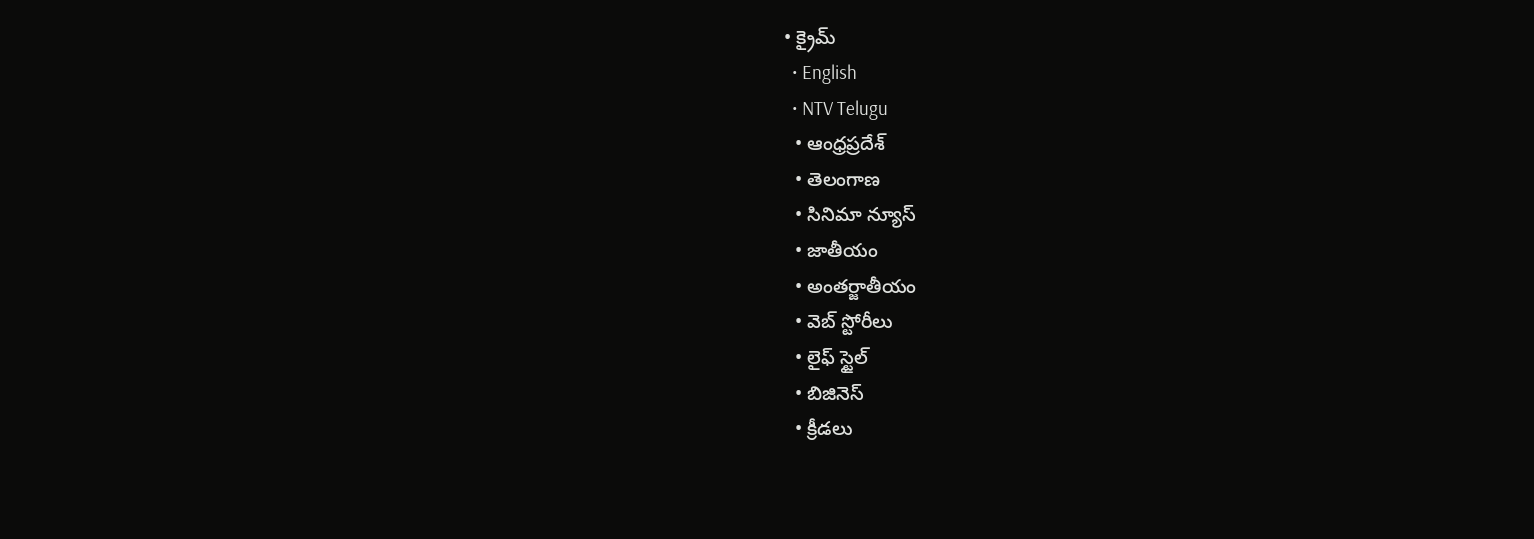• క్రైమ్
  • English
  • NTV Telugu
  • ఆంధ్రప్రదేశ్
  • తెలంగాణ
  • సినిమా న్యూస్
  • జాతీయం
  • అంతర్జాతీయం
  • వెబ్ స్టోరీలు
  • లైఫ్ స్టైల్
  • బిజినెస్‌
  • క్రీడలు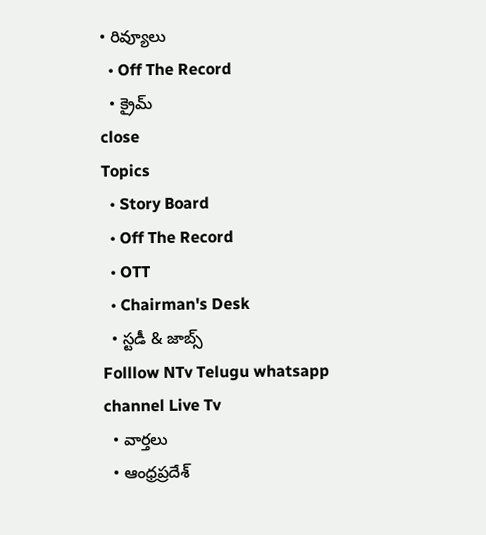• రివ్యూలు
  • Off The Record
  • క్రైమ్
close
Topics
  • Story Board
  • Off The Record
  • OTT
  • Chairman's Desk
  • స్టడీ & జాబ్స్
Folllow NTv Telugu whatsapp channel Live Tv
  • వార్తలు
  • ఆంధ్రప్రదేశ్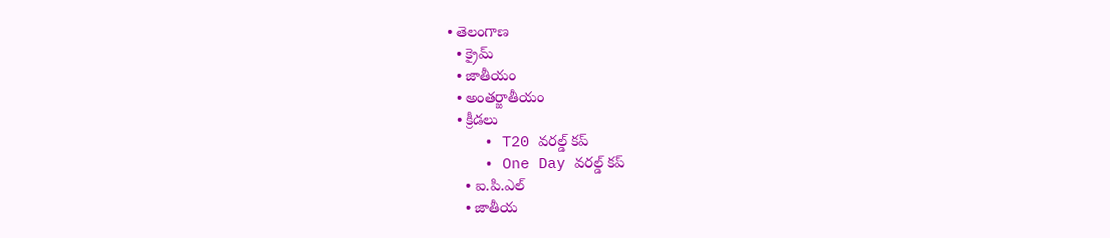• తెలంగాణ
  • క్రైమ్
  • జాతీయం
  • అంతర్జాతీయం
  • క్రీడలు
    • T20 వరల్డ్ కప్
    • One Day వరల్డ్ కప్
    • ఐ.పి.ఎల్
    • జాతీయ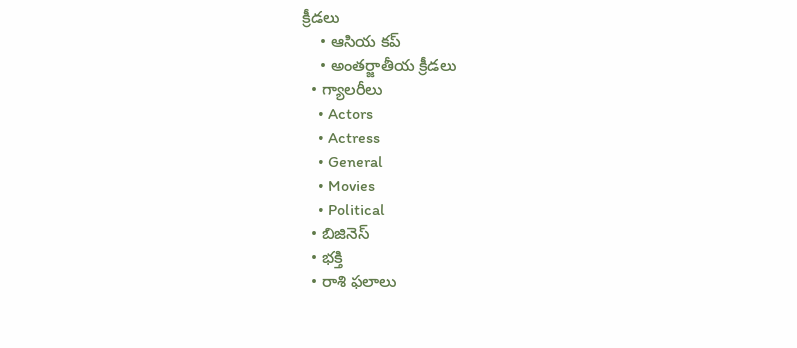క్రీడలు
    • ఆసియ కప్
    • అంతర్జాతీయ క్రీడలు
  • గ్యాలరీలు
    • Actors
    • Actress
    • General
    • Movies
    • Political
  • బిజినెస్‌
  • భక్తి
  • రాశి ఫలాలు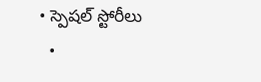• స్పెషల్‌ స్టోరీలు
  •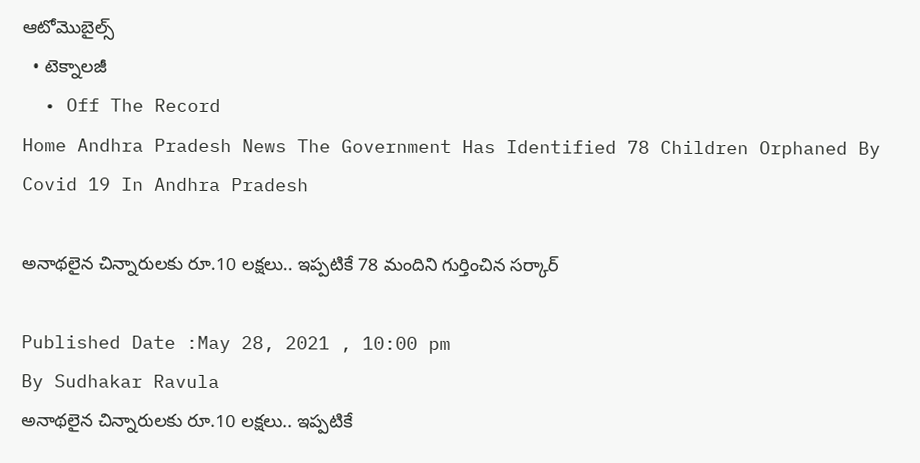ఆటోమొబైల్స్
  • టెక్నాలజీ
  • Off The Record
Home Andhra Pradesh News The Government Has Identified 78 Children Orphaned By Covid 19 In Andhra Pradesh

అనాథ‌లైన చిన్నారుల‌కు రూ.10 ల‌క్ష‌లు.. ఇప్ప‌టికే 78 మందిని గుర్తించిన స‌ర్కార్

Published Date :May 28, 2021 , 10:00 pm
By Sudhakar Ravula
అనాథ‌లైన చిన్నారుల‌కు రూ.10 ల‌క్ష‌లు.. ఇప్ప‌టికే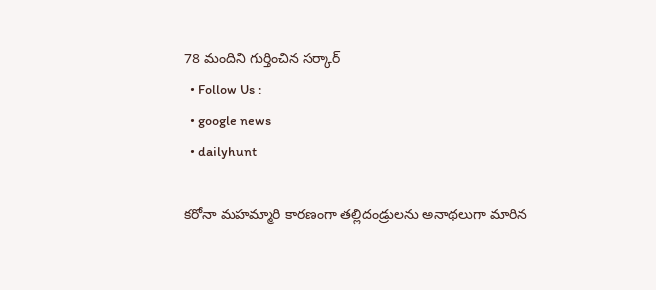78 మందిని గుర్తించిన స‌ర్కార్
  • Follow Us :
  • google news
  • dailyhunt

క‌రోనా మ‌హ‌మ్మారి కార‌ణంగా త‌ల్లిదండ్రులను అనాథ‌లుగా మారిన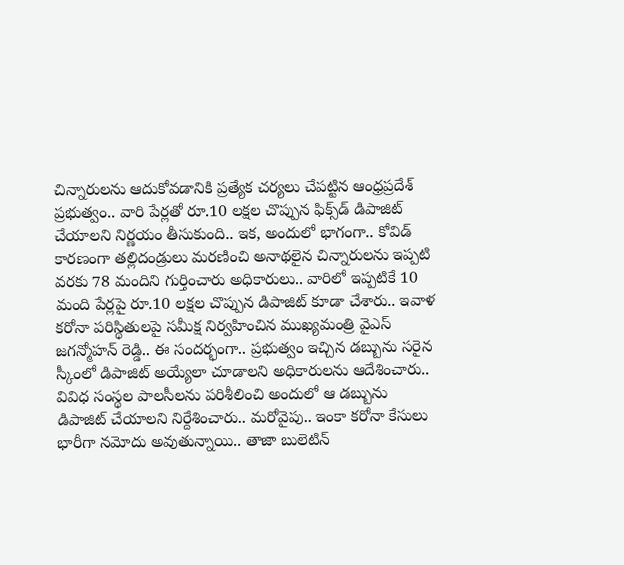చిన్నారుల‌ను ఆదుకోవ‌డానికి ప్ర‌త్యేక చ‌ర్య‌లు చేప‌ట్టిన ఆంధ్ర‌ప్ర‌దేశ్ ప్ర‌భుత్వం.. వారి పేర్ల‌తో రూ.10 ల‌క్ష‌ల చొప్పున ఫిక్స్‌డ్ డిపాజిట్ చేయాల‌ని నిర్ణ‌యం తీసుకుంది.. ఇక‌, అందులో భాగంగా.. కోవిడ్‌ కారణంగా తల్లిదండ్రులు మరణించి అనాథలైన చిన్నారుల‌ను ఇప్ప‌టి వ‌ర‌కు 78 మందిని గుర్తించారు అధికారులు.. వారిలో ఇప్పటికే 10 మంది పేర్ల‌పై రూ.10 లక్షల చొప్పున డిపాజిట్ కూడా చేశారు.. ఇవాళ క‌రోనా ప‌రిస్థితుల‌పై స‌మీక్ష నిర్వ‌హించిన ముఖ్య‌మంత్రి వైఎస్ జ‌గ‌న్మోహ‌న్ రెడ్డి.. ఈ సంద‌ర్భంగా.. ప్రభుత్వం ఇచ్చిన డబ్బును సరైన స్కీంలో డిపాజిట్‌ అయ్యేలా చూడాల‌ని అధికారుల‌ను ఆదేశించారు.. వివిధ సంస్థల పాలసీలను పరిశీలించి అందులో ఆ డబ్బును డిపాజిట్‌ చేయాలని నిర్దేశించారు.. మ‌రోవైపు.. ఇంకా క‌రోనా కేసులు భారీగా న‌మోదు అవుతున్నాయి.. తాజా బులెటిన్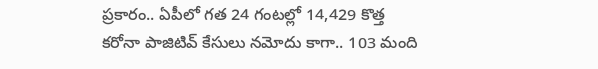ప్ర‌కారం.. ఏపీలో గ‌త 24 గంట‌ల్లో 14,429 కొత్త కరోనా పాజిటివ్ కేసులు న‌మోదు కాగా.. 103 మంది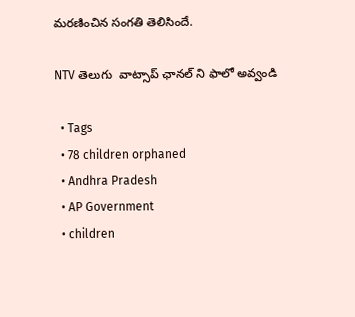మ‌ర‌ణించిన సంగ‌తి తెలిసిందే.

NTV తెలుగు  వాట్సాప్ ఛానల్ ని ఫాలో అవ్వండి

  • Tags
  • 78 children orphaned
  • Andhra Pradesh
  • AP Government
  • children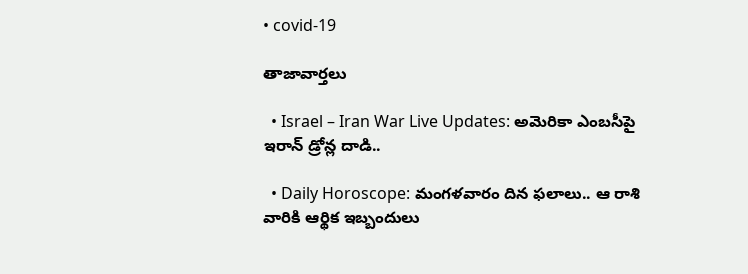• covid-19

తాజావార్తలు

  • Israel – Iran War Live Updates: అమెరికా ఎంబసీపై ఇరాన్ డ్రోన్ల దాడి..

  • Daily Horoscope: మంగళవారం దిన ఫలాలు.. ఆ రాశి వారికి ఆర్థిక ఇబ్బందులు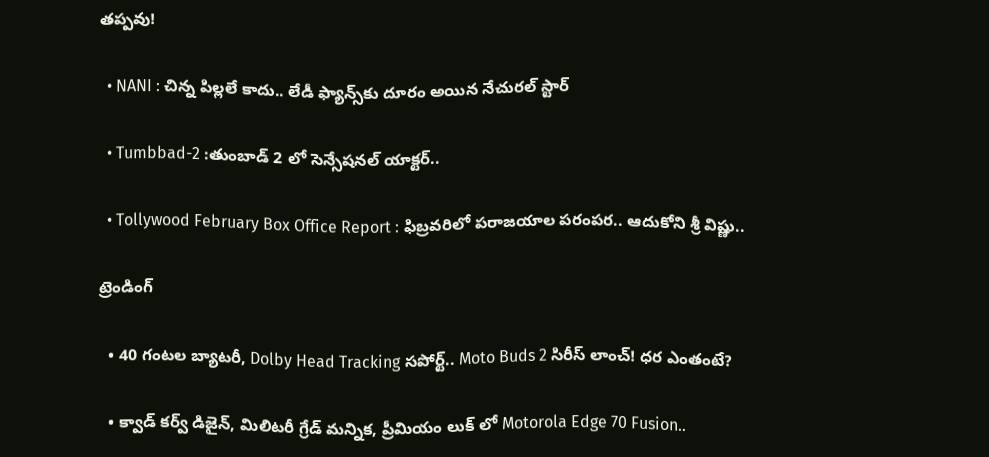తప్పవు!

  • NANI : చిన్న పిల్లలే కాదు.. లేడీ ఫ్యాన్స్‌కు దూరం అయిన నేచురల్ స్టార్

  • Tumbbad-2 :తుంబాడ్ 2 లో సెన్సేషనల్ యాక్టర్..

  • Tollywood February Box Office Report : ఫిబ్రవరిలో పరాజయాల పరంపర.. ఆదుకోని శ్రీ విష్ణు..

ట్రెండింగ్‌

  • 40 గంటల బ్యాటరీ, Dolby Head Tracking సపోర్ట్.. Moto Buds 2 సిరీస్ లాంచ్! ధర ఎంతంటే?

  • క్వాడ్ కర్వ్ డిజైన్, మిలిటరీ గ్రేడ్ మన్నిక, ప్రీమియం లుక్ లో Motorola Edge 70 Fusion..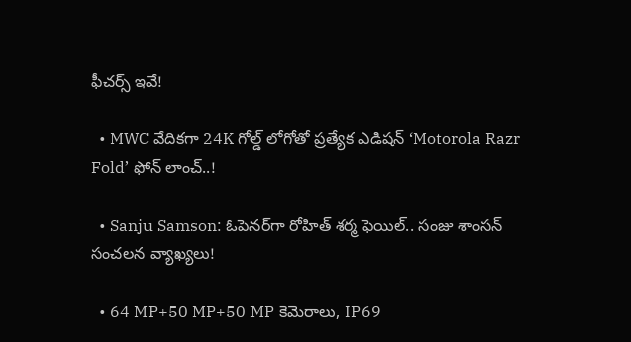ఫీచర్స్ ఇవే!

  • MWC వేదికగా 24K గోల్డ్ లోగోతో ప్రత్యేక ఎడిషన్ ‘Motorola Razr Fold’ ఫోన్ లాంచ్..!

  • Sanju Samson: ఓపెనర్‌గా రోహిత్ శర్మ ఫెయిల్.. సంజు శాంసన్ సంచలన వ్యాఖ్యలు!

  • 64 MP+50 MP+50 MP కెమెరాలు, IP69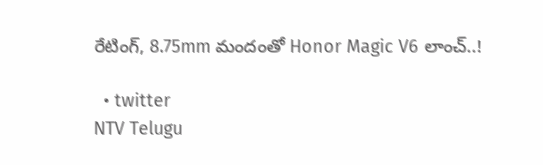రేటింగ్, 8.75mm మందంతో Honor Magic V6 లాంచ్..!

  • twitter
NTV Telugu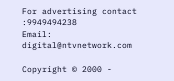For advertising contact :9949494238
Email: digital@ntvnetwork.com

Copyright © 2000 -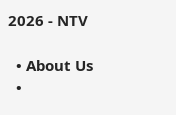2026 - NTV

  • About Us
  •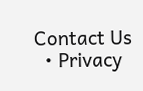Contact Us
  • Privacy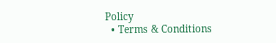Policy
  • Terms & Conditions